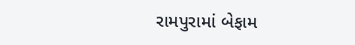રામપુરામાં બેફામ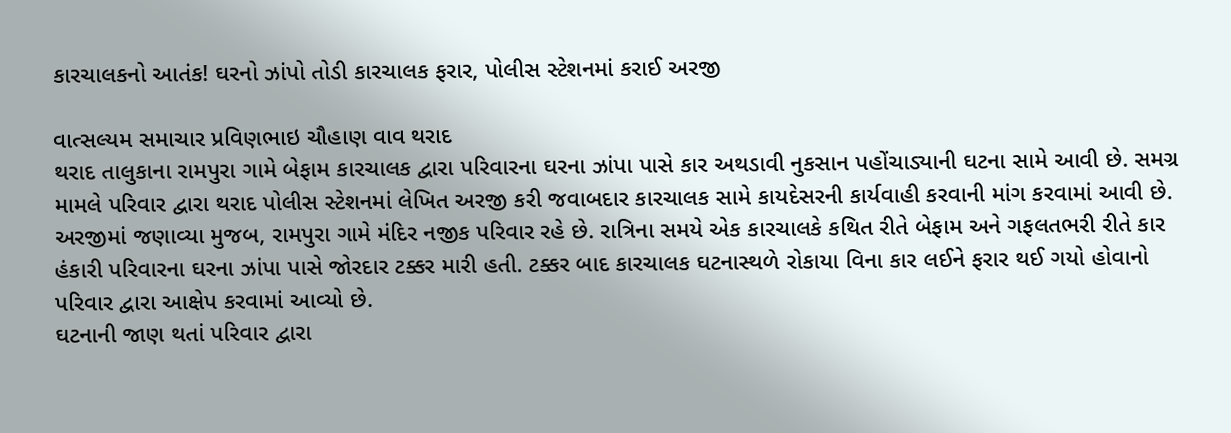કારચાલકનો આતંક! ઘરનો ઝાંપો તોડી કારચાલક ફરાર, પોલીસ સ્ટેશનમાં કરાઈ અરજી

વાત્સલ્યમ સમાચાર પ્રવિણભાઇ ચૌહાણ વાવ થરાદ
થરાદ તાલુકાના રામપુરા ગામે બેફામ કારચાલક દ્વારા પરિવારના ઘરના ઝાંપા પાસે કાર અથડાવી નુકસાન પહોંચાડ્યાની ઘટના સામે આવી છે. સમગ્ર મામલે પરિવાર દ્વારા થરાદ પોલીસ સ્ટેશનમાં લેખિત અરજી કરી જવાબદાર કારચાલક સામે કાયદેસરની કાર્યવાહી કરવાની માંગ કરવામાં આવી છે.
અરજીમાં જણાવ્યા મુજબ, રામપુરા ગામે મંદિર નજીક પરિવાર રહે છે. રાત્રિના સમયે એક કારચાલકે કથિત રીતે બેફામ અને ગફલતભરી રીતે કાર હંકારી પરિવારના ઘરના ઝાંપા પાસે જોરદાર ટક્કર મારી હતી. ટક્કર બાદ કારચાલક ઘટનાસ્થળે રોકાયા વિના કાર લઈને ફરાર થઈ ગયો હોવાનો પરિવાર દ્વારા આક્ષેપ કરવામાં આવ્યો છે.
ઘટનાની જાણ થતાં પરિવાર દ્વારા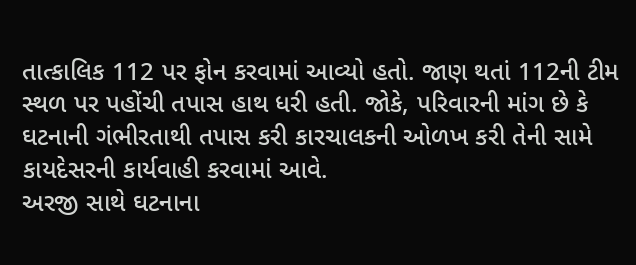તાત્કાલિક 112 પર ફોન કરવામાં આવ્યો હતો. જાણ થતાં 112ની ટીમ સ્થળ પર પહોંચી તપાસ હાથ ધરી હતી. જોકે, પરિવારની માંગ છે કે ઘટનાની ગંભીરતાથી તપાસ કરી કારચાલકની ઓળખ કરી તેની સામે કાયદેસરની કાર્યવાહી કરવામાં આવે.
અરજી સાથે ઘટનાના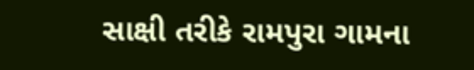સાક્ષી તરીકે રામપુરા ગામના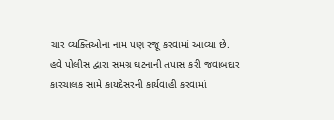ચાર વ્યક્તિઓના નામ પણ રજૂ કરવામાં આવ્યા છે. હવે પોલીસ દ્વારા સમગ્ર ઘટનાની તપાસ કરી જવાબદાર કારચાલક સામે કાયદેસરની કાર્યવાહી કરવામાં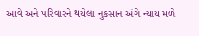આવે અને પરિવારને થયેલા નુકસાન અંગે ન્યાય મળે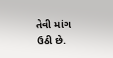તેવી માંગ ઉઠી છે.